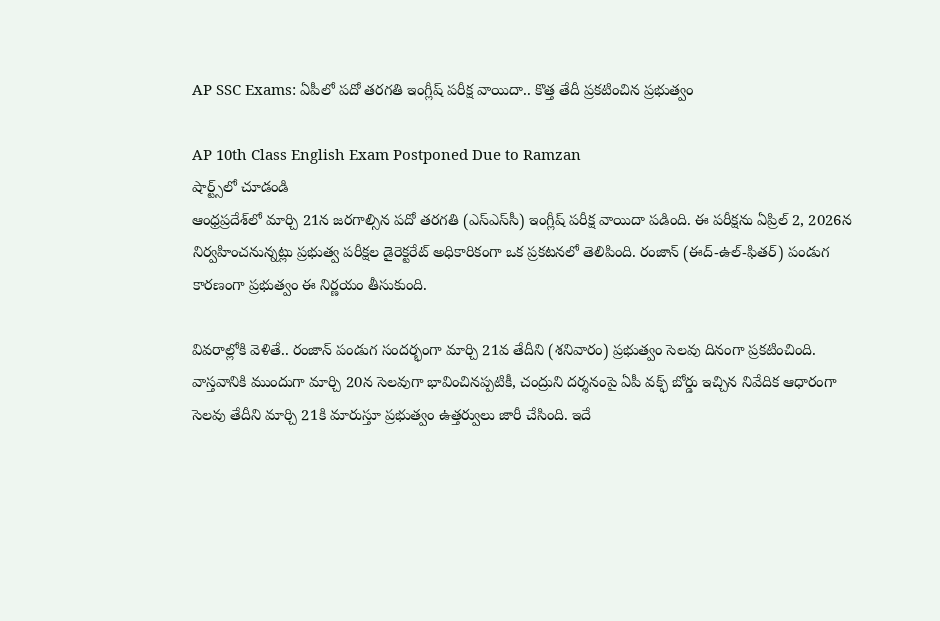AP SSC Exams: ఏపీలో పదో తరగతి ఇంగ్లీష్ పరీక్ష వాయిదా.. కొత్త తేదీ ప్రకటించిన ప్రభుత్వం

AP 10th Class English Exam Postponed Due to Ramzan
షార్ట్స్‌లో చూడండి
ఆంధ్రప్రదేశ్‌లో మార్చి 21న జరగాల్సిన పదో తరగతి (ఎస్ఎస్‌సీ) ఇంగ్లీష్ పరీక్ష వాయిదా పడింది. ఈ పరీక్షను ఏప్రిల్ 2, 2026న నిర్వహించనున్నట్లు ప్రభుత్వ పరీక్షల డైరెక్టరేట్ అధికారికంగా ఒక ప్రకటనలో తెలిపింది. రంజాన్ (ఈద్-ఉల్-ఫితర్) పండుగ కారణంగా ప్రభుత్వం ఈ నిర్ణయం తీసుకుంది.

వివరాల్లోకి వెళితే.. రంజాన్ పండుగ సందర్భంగా మార్చి 21వ తేదీని (శనివారం) ప్రభుత్వం సెలవు దినంగా ప్రకటించింది. వాస్తవానికి ముందుగా మార్చి 20న సెలవుగా భావించినప్పటికీ, చంద్రుని దర్శనంపై ఏపీ వక్ఫ్ బోర్డు ఇచ్చిన నివేదిక ఆధారంగా సెలవు తేదీని మార్చి 21కి మారుస్తూ ప్రభుత్వం ఉత్తర్వులు జారీ చేసింది. ఇదే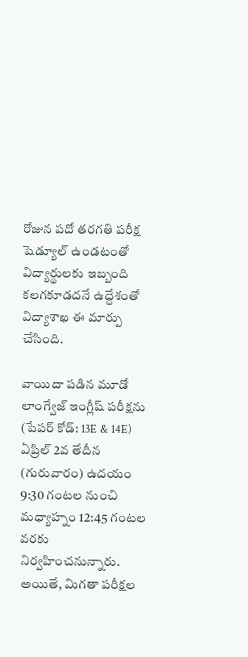రోజున పదో తరగతి పరీక్ష షెడ్యూల్ ఉండటంతో విద్యార్థులకు ఇబ్బంది కలగకూడదనే ఉద్దేశంతో విద్యాశాఖ ఈ మార్పు చేసింది.

వాయిదా పడిన మూడో లాంగ్వేజ్ ఇంగ్లీష్ పరీక్షను (పేపర్ కోడ్: 13E & 14E) ఏప్రిల్ 2వ తేదీన (గురువారం) ఉదయం 9:30 గంటల నుంచి మధ్యాహ్నం 12:45 గంటల వరకు నిర్వహించనున్నారు. అయితే, మిగతా పరీక్షల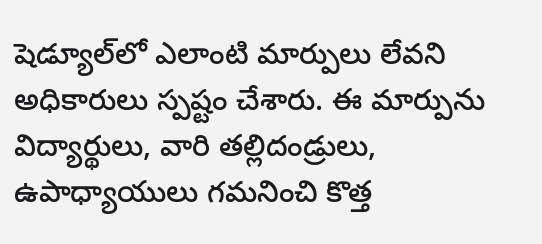షెడ్యూల్‌లో ఎలాంటి మార్పులు లేవని అధికారులు స్పష్టం చేశారు. ఈ మార్పును విద్యార్థులు, వారి తల్లిదండ్రులు, ఉపాధ్యాయులు గమనించి కొత్త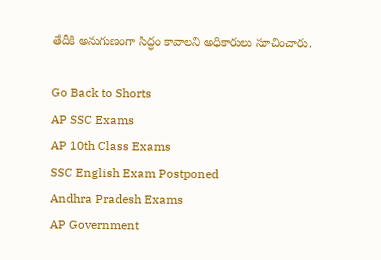తేదీకి అనుగుణంగా సిద్ధం కావాలని అధికారులు సూచించారు.

Go Back to Shorts
AP SSC Exams
AP 10th Class Exams
SSC English Exam Postponed
Andhra Pradesh Exams
AP Government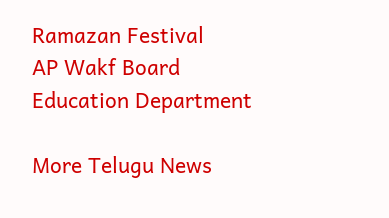Ramazan Festival
AP Wakf Board
Education Department

More Telugu News